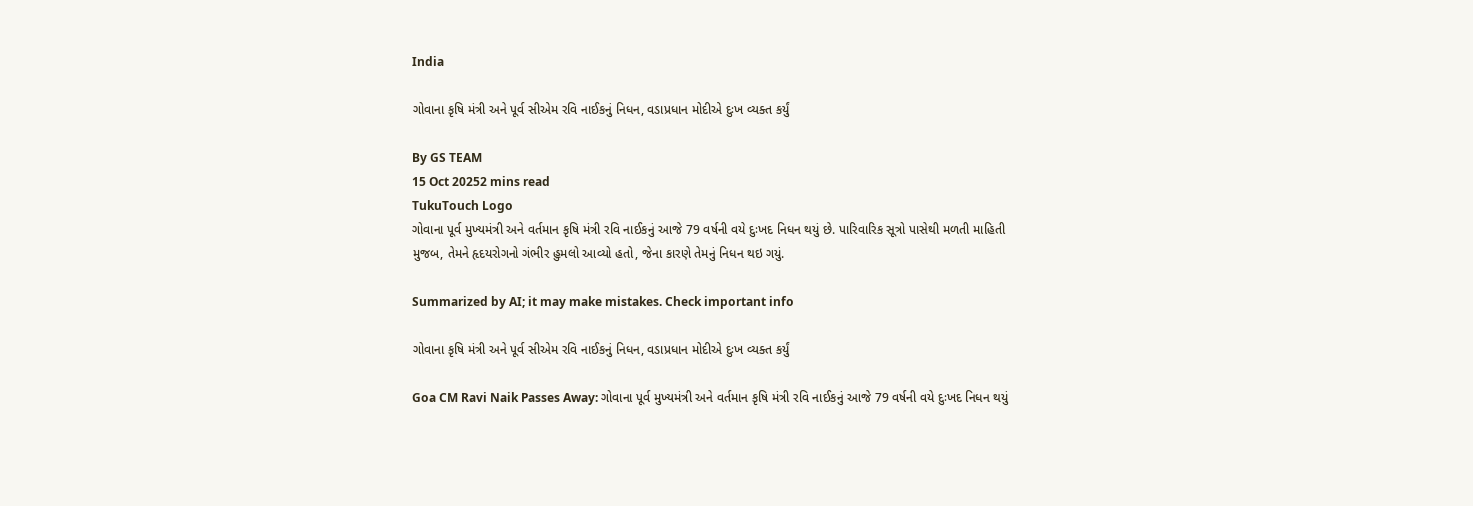India

ગોવાના કૃષિ મંત્રી અને પૂર્વ સીએમ રવિ નાઈકનું નિધન, વડાપ્રધાન મોદીએ દુઃખ વ્યક્ત કર્યું

By GS TEAM
15 Oct 20252 mins read
TukuTouch Logo
ગોવાના પૂર્વ મુખ્યમંત્રી અને વર્તમાન કૃષિ મંત્રી રવિ નાઈકનું આજે 79 વર્ષની વયે દુઃખદ નિધન થયું છે. પારિવારિક સૂત્રો પાસેથી મળતી માહિતી મુજબ, તેમને હૃદયરોગનો ગંભીર હુમલો આવ્યો હતો, જેના કારણે તેમનું નિધન થઇ ગયું.

Summarized by AI; it may make mistakes. Check important info

ગોવાના કૃષિ મંત્રી અને પૂર્વ સીએમ રવિ નાઈકનું નિધન, વડાપ્રધાન મોદીએ દુઃખ વ્યક્ત કર્યું

Goa CM Ravi Naik Passes Away: ગોવાના પૂર્વ મુખ્યમંત્રી અને વર્તમાન કૃષિ મંત્રી રવિ નાઈકનું આજે 79 વર્ષની વયે દુઃખદ નિધન થયું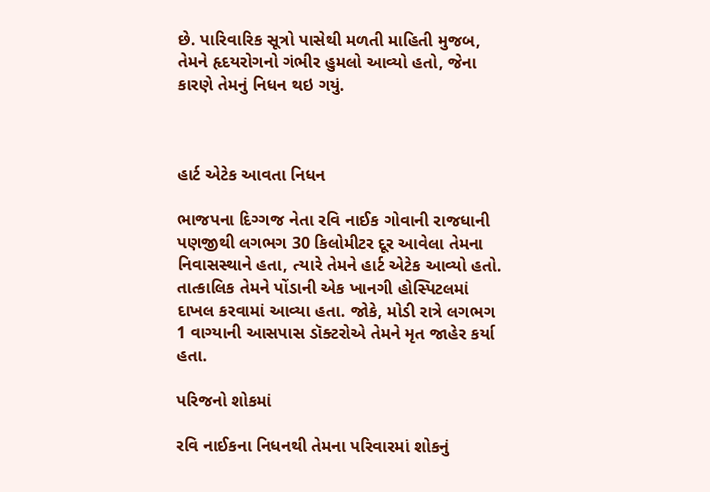છે. પારિવારિક સૂત્રો પાસેથી મળતી માહિતી મુજબ, તેમને હૃદયરોગનો ગંભીર હુમલો આવ્યો હતો, જેના કારણે તેમનું નિધન થઇ ગયું.



હાર્ટ એટેક આવતા નિધન

ભાજપના દિગ્ગજ નેતા રવિ નાઈક ગોવાની રાજધાની પણજીથી લગભગ 30 કિલોમીટર દૂર આવેલા તેમના નિવાસસ્થાને હતા, ત્યારે તેમને હાર્ટ એટેક આવ્યો હતો. તાત્કાલિક તેમને પોંડાની એક ખાનગી હોસ્પિટલમાં દાખલ કરવામાં આવ્યા હતા. જોકે, મોડી રાત્રે લગભગ 1 વાગ્યાની આસપાસ ડૉક્ટરોએ તેમને મૃત જાહેર કર્યા હતા.

પરિજનો શોકમાં

રવિ નાઈકના નિધનથી તેમના પરિવારમાં શોકનું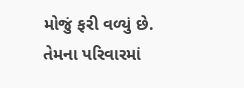મોજું ફરી વળ્યું છે. તેમના પરિવારમાં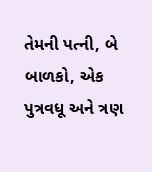તેમની પત્ની, બે બાળકો, એક પુત્રવધૂ અને ત્રણ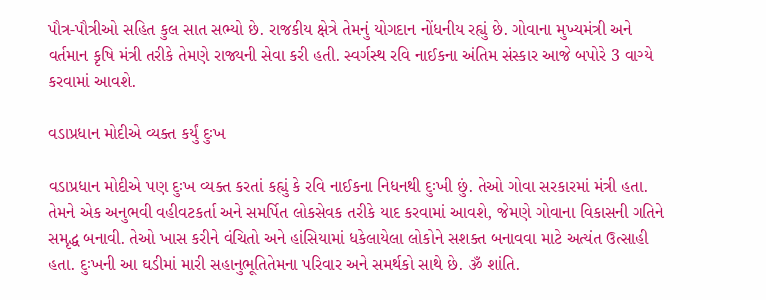પૌત્ર-પૌત્રીઓ સહિત કુલ સાત સભ્યો છે. રાજકીય ક્ષેત્રે તેમનું યોગદાન નોંધનીય રહ્યું છે. ગોવાના મુખ્યમંત્રી અને વર્તમાન કૃષિ મંત્રી તરીકે તેમણે રાજ્યની સેવા કરી હતી. સ્વર્ગસ્થ રવિ નાઈકના અંતિમ સંસ્કાર આજે બપોરે 3 વાગ્યે કરવામાં આવશે.

વડાપ્રધાન મોદીએ વ્યક્ત કર્યું દુઃખ

વડાપ્રધાન મોદીએ પણ દુઃખ વ્યક્ત કરતાં કહ્યું કે રવિ નાઈકના નિધનથી દુઃખી છું. તેઓ ગોવા સરકારમાં મંત્રી હતા. તેમને એક અનુભવી વહીવટકર્તા અને સમર્પિત લોકસેવક તરીકે યાદ કરવામાં આવશે, જેમણે ગોવાના વિકાસની ગતિને સમૃદ્ધ બનાવી. તેઓ ખાસ કરીને વંચિતો અને હાંસિયામાં ધકેલાયેલા લોકોને સશક્ત બનાવવા માટે અત્યંત ઉત્સાહી હતા. દુઃખની આ ઘડીમાં મારી સહાનુભૂતિતેમના પરિવાર અને સમર્થકો સાથે છે. ૐ શાંતિ.